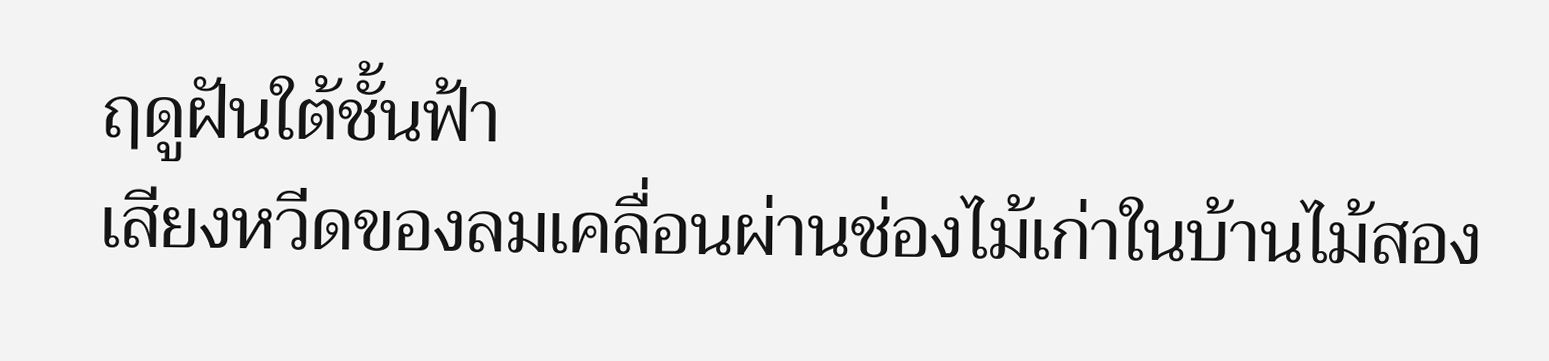ฤดูฝันใต้ชั้นฟ้า
เสียงหวีดของลมเคลื่อนผ่านช่องไม้เก่าในบ้านไม้สอง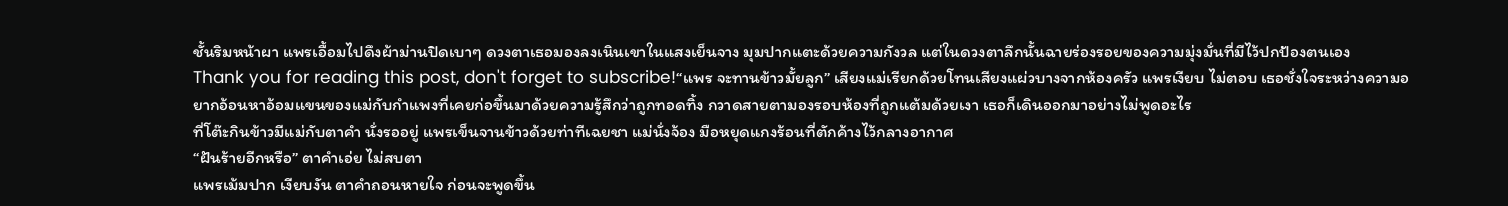ชั้นริมหน้าผา แพรเอื้อมไปดึงผ้าม่านปิดเบาๆ ดวงตาเธอมองลงเนินเขาในแสงเย็นจาง มุมปากแตะด้วยความกังวล แต่ในดวงตาลึกนั้นฉายร่องรอยของความมุ่งมั่นที่มีไว้ปกป้องตนเอง
Thank you for reading this post, don't forget to subscribe!“แพร จะทานข้าวมั้ยลูก” เสียงแม่เรียกด้วยโทนเสียงแผ่วบางจากห้องครัว แพรเงียบ ไม่ตอบ เธอชั่งใจระหว่างความอยากอ้อนหาอ้อมแขนของแม่กับกำแพงที่เคยก่อขึ้นมาด้วยความรู้สึกว่าถูกทอดทิ้ง กวาดสายตามองรอบห้องที่ถูกแต้มด้วยเงา เธอก็เดินออกมาอย่างไม่พูดอะไร
ที่โต๊ะกินข้าวมีแม่กับตาคำ นั่งรออยู่ แพรเข็นจานข้าวด้วยท่าทีเฉยชา แม่นั่งจ้อง มือหยุดแกงร้อนที่ตักค้างไว้กลางอากาศ
“ฝันร้ายอีกหรือ” ตาคำเอ่ย ไม่สบตา
แพรเม้มปาก เงียบงัน ตาคำถอนหายใจ ก่อนจะพูดขึ้น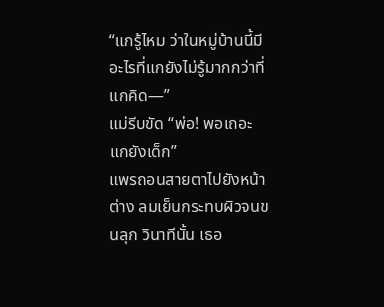“แกรู้ไหม ว่าในหมู่บ้านนี้มีอะไรที่แกยังไม่รู้มากกว่าที่แกคิด—”
แม่รีบขัด “พ่อ! พอเถอะ แกยังเด็ก”
แพรถอนสายตาไปยังหน้าต่าง ลมเย็นกระทบผิวจนขนลุก วินาทีนั้น เธอ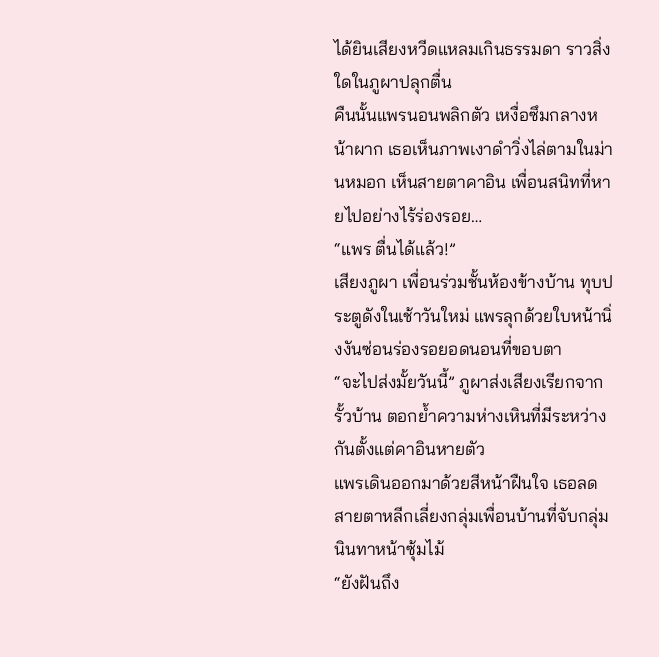ได้ยินเสียงหวีดแหลมเกินธรรมดา ราวสิ่งใดในภูผาปลุกตื่น
คืนนั้นแพรนอนพลิกตัว เหงื่อซึมกลางหน้าผาก เธอเห็นภาพเงาดำวิ่งไล่ตามในม่านหมอก เห็นสายตาคาอิน เพื่อนสนิทที่หายไปอย่างไร้ร่องรอย…
“แพร ตื่นได้แล้ว!”
เสียงภูผา เพื่อนร่วมชั้นห้องข้างบ้าน ทุบประตูดังในเช้าวันใหม่ แพรลุกด้วยใบหน้านิ่งงันซ่อนร่องรอยอดนอนที่ขอบตา
“จะไปส่งมั้ยวันนี้” ภูผาส่งเสียงเรียกจากรั้วบ้าน ตอกย้ำความห่างเหินที่มีระหว่างกันตั้งแต่คาอินหายตัว
แพรเดินออกมาด้วยสีหน้าฝืนใจ เธอลดสายตาหลีกเลี่ยงกลุ่มเพื่อนบ้านที่จับกลุ่มนินทาหน้าซุ้มไม้
“ยังฝันถึง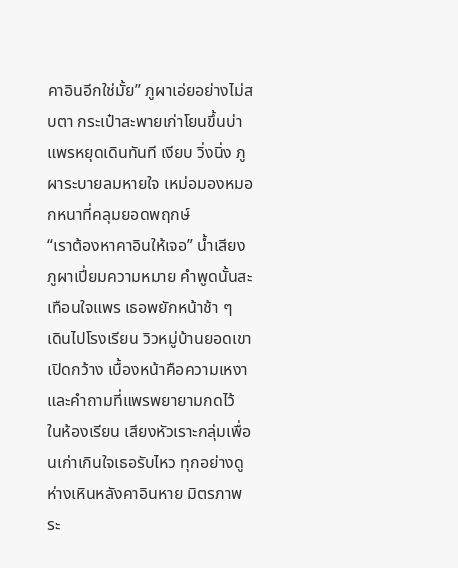คาอินอีกใช่มั้ย” ภูผาเอ่ยอย่างไม่สบตา กระเป๋าสะพายเก่าโยนขึ้นบ่า
แพรหยุดเดินทันที เงียบ วิ่งนิ่ง ภูผาระบายลมหายใจ เหม่อมองหมอกหนาที่คลุมยอดพฤกษ์
“เราต้องหาคาอินให้เจอ” น้ำเสียงภูผาเปี่ยมความหมาย คำพูดนั้นสะเทือนใจแพร เธอพยักหน้าช้า ๆ
เดินไปโรงเรียน วิวหมู่บ้านยอดเขาเปิดกว้าง เบื้องหน้าคือความเหงาและคำถามที่แพรพยายามกดไว้
ในห้องเรียน เสียงหัวเราะกลุ่มเพื่อนเก่าเกินใจเธอรับไหว ทุกอย่างดูห่างเหินหลังคาอินหาย มิตรภาพระ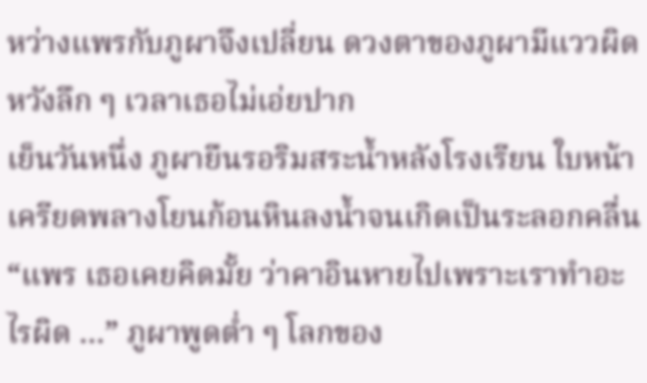หว่างแพรกับภูผาจึงเปลี่ยน ดวงตาของภูผามีแววผิดหวังลึก ๆ เวลาเธอไม่เอ่ยปาก
เย็นวันหนึ่ง ภูผายืนรอริมสระน้ำหลังโรงเรียน ใบหน้าเครียดพลางโยนก้อนหินลงน้ำจนเกิดเป็นระลอกคลื่น
“แพร เธอเคยคิดมั้ย ว่าคาอินหายไปเพราะเราทำอะไรผิด …” ภูผาพูดต่ำ ๆ โลกของ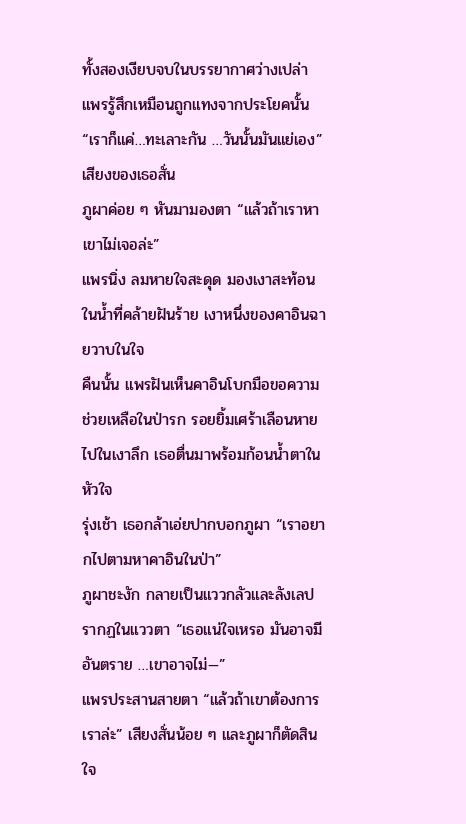ทั้งสองเงียบจบในบรรยากาศว่างเปล่า
แพรรู้สึกเหมือนถูกแทงจากประโยคนั้น “เราก็แค่…ทะเลาะกัน …วันนั้นมันแย่เอง” เสียงของเธอสั่น
ภูผาค่อย ๆ หันมามองตา “แล้วถ้าเราหาเขาไม่เจอล่ะ”
แพรนิ่ง ลมหายใจสะดุด มองเงาสะท้อนในน้ำที่คล้ายฝันร้าย เงาหนึ่งของคาอินฉายวาบในใจ
คืนนั้น แพรฝันเห็นคาอินโบกมือขอความช่วยเหลือในป่ารก รอยยิ้มเศร้าเลือนหายไปในเงาลึก เธอตื่นมาพร้อมก้อนน้ำตาในหัวใจ
รุ่งเช้า เธอกล้าเอ่ยปากบอกภูผา “เราอยากไปตามหาคาอินในป่า”
ภูผาชะงัก กลายเป็นแววกลัวและลังเลปรากฏในแววตา “เธอแน่ใจเหรอ มันอาจมีอันตราย …เขาอาจไม่—”
แพรประสานสายตา “แล้วถ้าเขาต้องการเราล่ะ” เสียงสั่นน้อย ๆ และภูผาก็ตัดสินใจ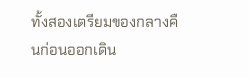ทั้งสองเตรียมของกลางคืนก่อนออกเดิน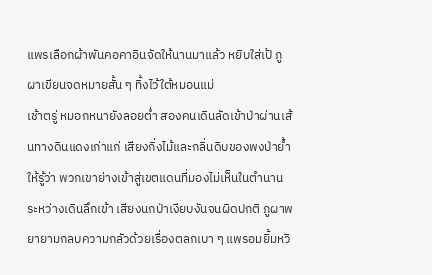แพรเลือกผ้าพันคอคาอินจัดให้นานมาแล้ว หยิบใส่เป้ ภูผาเขียนจดหมายสั้น ๆ ทิ้งไว้ใต้หมอนแม่
เช้าตรู่ หมอกหนายังลอยต่ำ สองคนเดินลัดเข้าป่าผ่านเส้นทางดินแดงเก่าแก่ เสียงกิ่งไม้และกลิ่นดิบของพงป่าย้ำให้รู้ว่า พวกเขาย่างเข้าสู่เขตแดนที่มองไม่เห็นในตำนาน
ระหว่างเดินลึกเข้า เสียงนกป่าเงียบงันจนผิดปกติ ภูผาพยายามกลบความกลัวด้วยเรื่องตลกเบา ๆ แพรอมยิ้มหวิ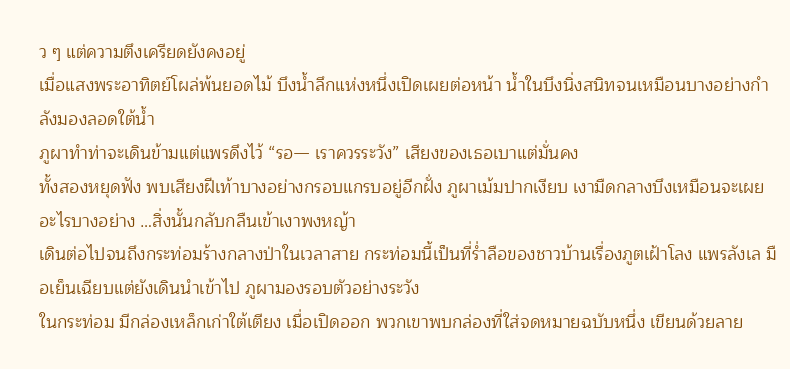ว ๆ แต่ความตึงเครียดยังคงอยู่
เมื่อแสงพระอาทิตย์โผล่พ้นยอดไม้ บึงน้ำลึกแห่งหนึ่งเปิดเผยต่อหน้า น้ำในบึงนิ่งสนิทจนเหมือนบางอย่างกำลังมองลอดใต้น้ำ
ภูผาทำท่าจะเดินข้ามแต่แพรดึงไว้ “รอ— เราควรระวัง” เสียงของเธอเบาแต่มั่นคง
ทั้งสองหยุดฟัง พบเสียงฝีเท้าบางอย่างกรอบแกรบอยู่อีกฝั่ง ภูผาเม้มปากเงียบ เงามืดกลางบึงเหมือนจะเผยอะไรบางอย่าง …สิ่งนั้นกลับกลืนเข้าเงาพงหญ้า
เดินต่อไปจนถึงกระท่อมร้างกลางป่าในเวลาสาย กระท่อมนี้เป็นที่ร่ำลือของชาวบ้านเรื่องภูตเฝ้าโลง แพรลังเล มือเย็นเฉียบแต่ยังเดินนำเข้าไป ภูผามองรอบตัวอย่างระวัง
ในกระท่อม มีกล่องเหล็กเก่าใต้เตียง เมื่อเปิดออก พวกเขาพบกล่องที่ใส่จดหมายฉบับหนึ่ง เขียนด้วยลาย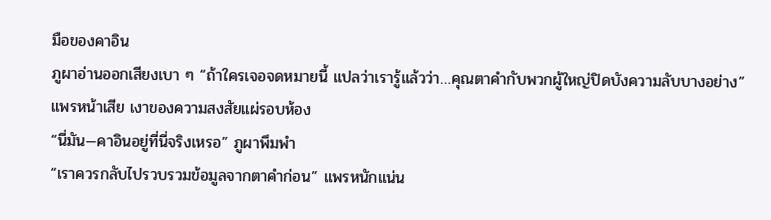มือของคาอิน
ภูผาอ่านออกเสียงเบา ๆ “ถ้าใครเจอจดหมายนี้ แปลว่าเรารู้แล้วว่า…คุณตาคำกับพวกผู้ใหญ่ปิดบังความลับบางอย่าง” แพรหน้าเสีย เงาของความสงสัยแผ่รอบห้อง
“นี่มัน—คาอินอยู่ที่นี่จริงเหรอ” ภูผาพึมพำ
“เราควรกลับไปรวบรวมข้อมูลจากตาคำก่อน” แพรหนักแน่น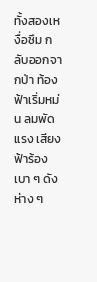ทั้งสองเหงื่อซึม กลับออกจากป่า ท้องฟ้าเริ่มหม่น ลมพัดแรง เสียงฟ้าร้องเบา ๆ ดังห่าง ๆ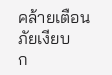คล้ายเตือนภัยเงียบ
ก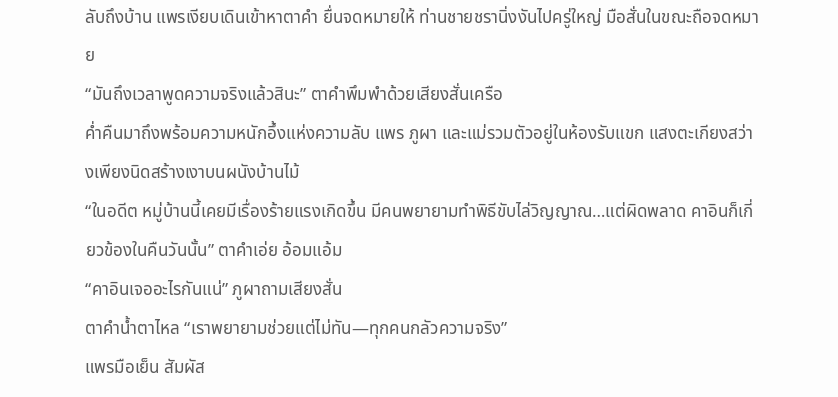ลับถึงบ้าน แพรเงียบเดินเข้าหาตาคำ ยื่นจดหมายให้ ท่านชายชรานิ่งงันไปครู่ใหญ่ มือสั่นในขณะถือจดหมาย
“มันถึงเวลาพูดความจริงแล้วสินะ” ตาคำพึมพำด้วยเสียงสั่นเครือ
ค่ำคืนมาถึงพร้อมความหนักอึ้งแห่งความลับ แพร ภูผา และแม่รวมตัวอยู่ในห้องรับแขก แสงตะเกียงสว่างเพียงนิดสร้างเงาบนผนังบ้านไม้
“ในอดีต หมู่บ้านนี้เคยมีเรื่องร้ายแรงเกิดขึ้น มีคนพยายามทำพิธีขับไล่วิญญาณ…แต่ผิดพลาด คาอินก็เกี่ยวข้องในคืนวันนั้น” ตาคำเอ่ย อ้อมแอ้ม
“คาอินเจออะไรกันแน่” ภูผาถามเสียงสั่น
ตาคำน้ำตาไหล “เราพยายามช่วยแต่ไม่ทัน—ทุกคนกลัวความจริง”
แพรมือเย็น สัมผัส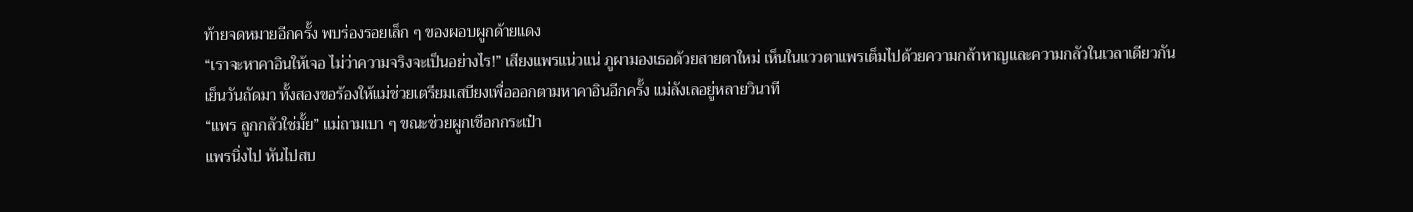ท้ายจดหมายอีกครั้ง พบร่องรอยเล็ก ๆ ของผอบผูกด้ายแดง
“เราจะหาคาอินให้เจอ ไม่ว่าความจริงจะเป็นอย่างไร!” เสียงแพรแน่วแน่ ภูผามองเธอด้วยสายตาใหม่ เห็นในแววตาแพรเต็มไปด้วยความกล้าหาญและความกลัวในเวลาเดียวกัน
เย็นวันถัดมา ทั้งสองขอร้องให้แม่ช่วยเตรียมเสบียงเพื่อออกตามหาคาอินอีกครั้ง แม่ลังเลอยู่หลายวินาที
“แพร ลูกกลัวใช่มั้ย” แม่ถามเบา ๆ ขณะช่วยผูกเชือกกระเป๋า
แพรนิ่งไป หันไปสบ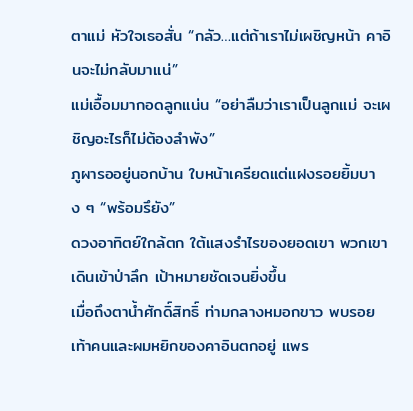ตาแม่ หัวใจเธอสั่น “กลัว…แต่ถ้าเราไม่เผชิญหน้า คาอินจะไม่กลับมาแน่”
แม่เอื้อมมากอดลูกแน่น “อย่าลืมว่าเราเป็นลูกแม่ จะเผชิญอะไรก็ไม่ต้องลำพัง”
ภูผารออยู่นอกบ้าน ใบหน้าเครียดแต่แฝงรอยยิ้มบาง ๆ “พร้อมรึยัง”
ดวงอาทิตย์ใกล้ตก ใต้แสงรำไรของยอดเขา พวกเขาเดินเข้าป่าลึก เป้าหมายชัดเจนยิ่งขึ้น
เมื่อถึงตาน้ำศักดิ์สิทธิ์ ท่ามกลางหมอกขาว พบรอยเท้าคนและผมหยิกของคาอินตกอยู่ แพร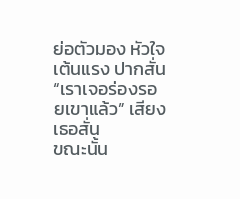ย่อตัวมอง หัวใจเต้นแรง ปากสั่น
“เราเจอร่องรอยเขาแล้ว” เสียงเธอสั่น
ขณะนั้น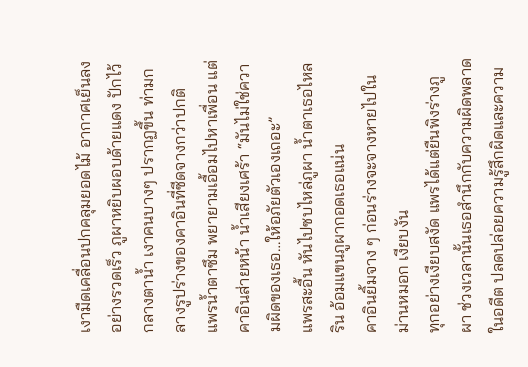เงามืดเคลื่อนปกคลุมยอดไม้ อากาศเย็นลงอย่างรวดเร็ว ภูผาหยิบผอบด้ายแดง ปักไว้กลางตาน้ำ เงาคนบางๆ ปรากฏขึ้น ท่ามกลางรูปร่างของคาอินที่ซีดจางกว่าปกติ
แพรน้ำตาซึม พยายามเอื้อมไปหาเพื่อน แต่คาอินส่ายหน้า น้ำเสียงเศร้า “มันไม่ใช่ความผิดของเธอ…ให้อภัยตัวเองเถอะ”
แพรสะอื้น หันไปซบไหล่ภูผา น้ำตาเธอไหลริน อ้อมแขนภูผากอดเธอแน่น
คาอินยิ้มจาง ๆ ก่อนร่างจะจางหายไปในม่านหมอก เงียบงัน
ทุกอย่างเงียบสงัด แพรได้แต่ยืนพิงร่างภูผา ช่วงเวลานั้นเธอสำนึกกับความผิดพลาดในอดีต ปลดปล่อยความรู้สึกผิดและความ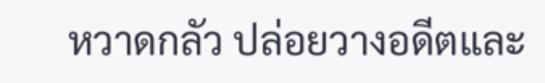หวาดกลัว ปล่อยวางอดีตและ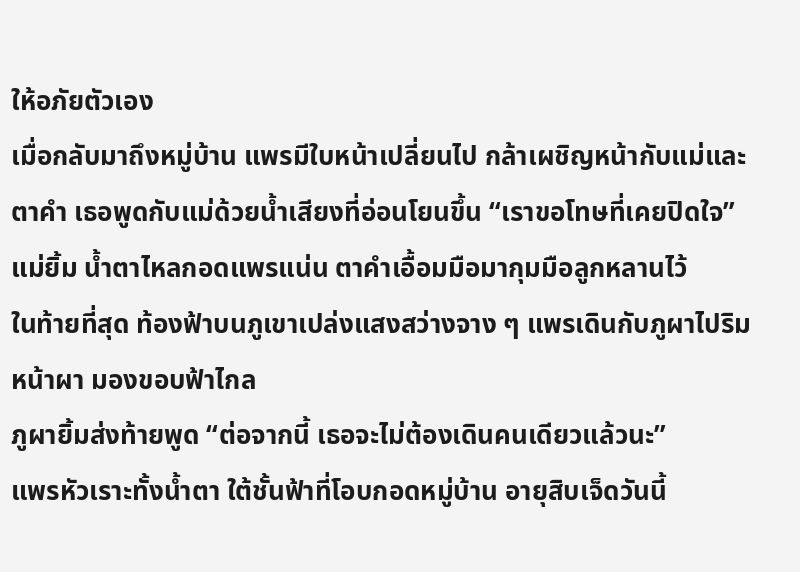ให้อภัยตัวเอง
เมื่อกลับมาถึงหมู่บ้าน แพรมีใบหน้าเปลี่ยนไป กล้าเผชิญหน้ากับแม่และตาคำ เธอพูดกับแม่ด้วยน้ำเสียงที่อ่อนโยนขึ้น “เราขอโทษที่เคยปิดใจ”
แม่ยิ้ม น้ำตาไหลกอดแพรแน่น ตาคำเอื้อมมือมากุมมือลูกหลานไว้
ในท้ายที่สุด ท้องฟ้าบนภูเขาเปล่งแสงสว่างจาง ๆ แพรเดินกับภูผาไปริมหน้าผา มองขอบฟ้าไกล
ภูผายิ้มส่งท้ายพูด “ต่อจากนี้ เธอจะไม่ต้องเดินคนเดียวแล้วนะ”
แพรหัวเราะทั้งน้ำตา ใต้ชั้นฟ้าที่โอบกอดหมู่บ้าน อายุสิบเจ็ดวันนี้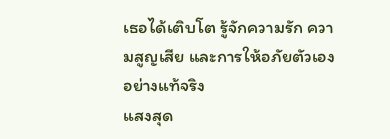เธอได้เติบโต รู้จักความรัก ความสูญเสีย และการให้อภัยตัวเองอย่างแท้จริง
แสงสุด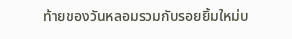ท้ายของวันหลอมรวมกับรอยยิ้มใหม่บ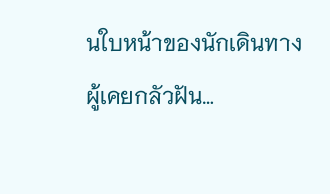นใบหน้าของนักเดินทางผู้เคยกลัวฝัน…